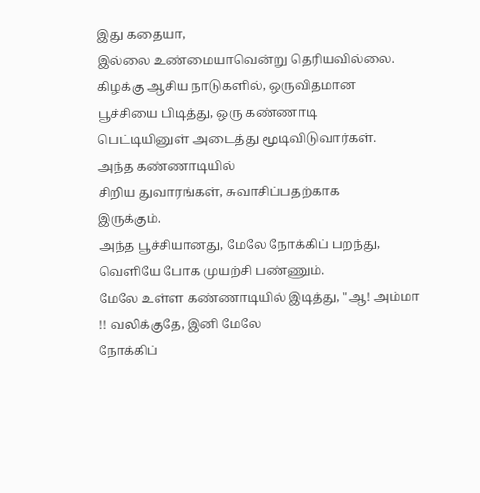இது கதையா,
இல்லை உண்மையாவென்று தெரியவில்லை.
கிழக்கு ஆசிய நாடுகளில், ஒருவிதமான
பூச்சியை பிடித்து, ஒரு கண்ணாடி
பெட்டியினுள் அடைத்து மூடிவிடுவார்கள்.
அந்த கண்ணாடியில்
சிறிய துவாரங்கள், சுவாசிப்பதற்காக
இருக்கும்.
அந்த பூச்சியானது, மேலே நோக்கிப் பறந்து,
வெளியே போக முயற்சி பண்ணும்.
மேலே உள்ள கண்ணாடியில் இடித்து, "ஆ! அம்மா
!! வலிக்குதே, இனி மேலே
நோக்கிப்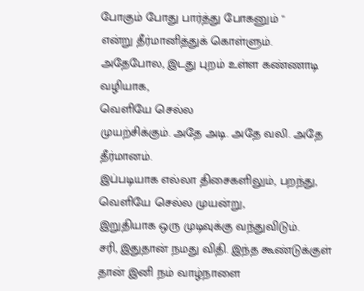போகும் போது பார்த்து போகனும் "
என்று தீர்மானித்துக் கொள்ளும்.
அதேபோல, இடது புறம் உள்ள கண்ணாடி வழியாக,
வெளியே செல்ல
முயற்சிக்கும். அதே அடி. அதே வலி. அதே
தீர்மானம்.
இப்படியாக எல்லா திசைகளிலும், பறந்து,
வெளியே செல்ல முயன்று,
இறுதியாக ஒரு முடிவுக்கு வந்துவிடும்.
சரி, இதுதான் நமது விதி. இந்த கூண்டுக்குள்
தான் இனி நம் வாழ்நாளை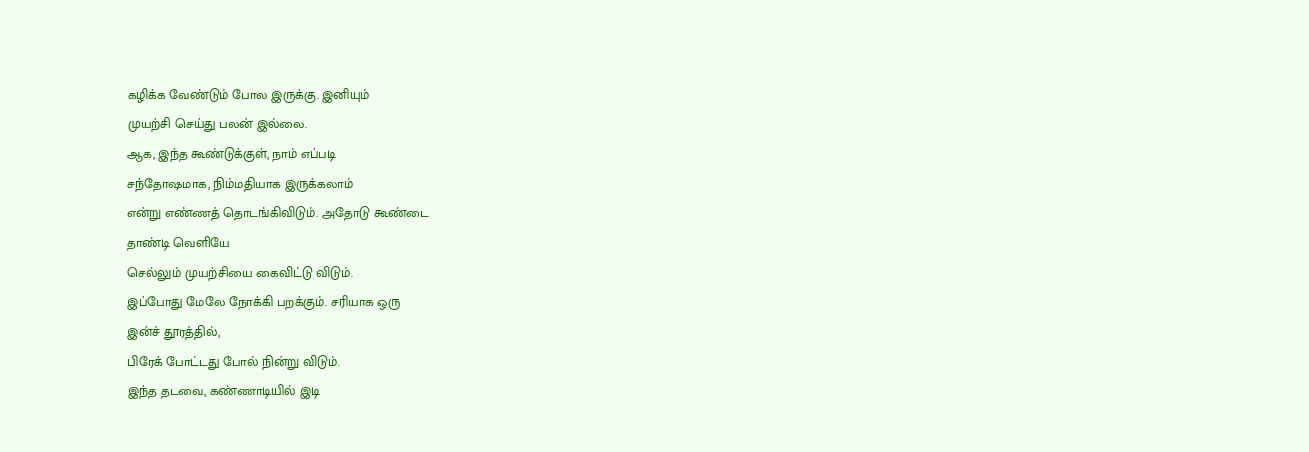கழிக்க வேண்டும் போல இருக்கு. இனியும்
முயற்சி செய்து பலன் இல்லை.
ஆக, இந்த கூண்டுக்குள், நாம் எப்படி
சந்தோஷமாக, நிம்மதியாக இருக்கலாம்
என்று எண்ணத் தொடங்கிவிடும். அதோடு கூண்டை
தாண்டி வெளியே
செல்லும் முயற்சியை கைவிட்டு விடும்.
இப்போது மேலே நோக்கி பறக்கும். சரியாக ஒரு
இன்ச் தூரத்தில்,
பிரேக் போட்டது போல் நின்று விடும்.
இந்த தடவை, கண்ணாடியில் இடி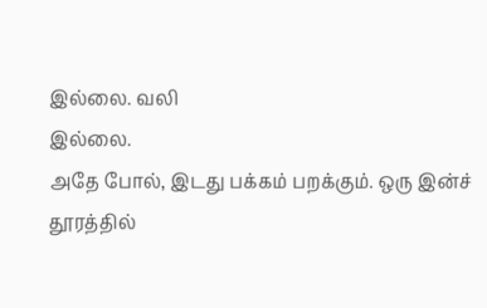இல்லை. வலி
இல்லை.
அதே போல், இடது பக்கம் பறக்கும். ஒரு இன்ச்
தூரத்தில்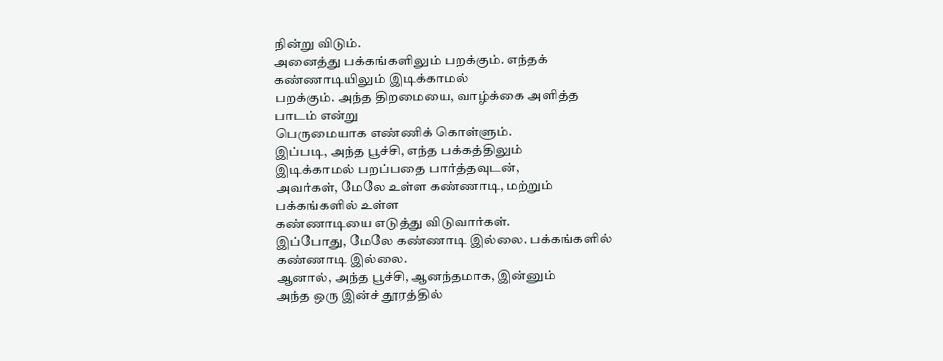நின்று விடும்.
அனைத்து பக்கங்களிலும் பறக்கும். எந்தக்
கண்ணாடியிலும் இடிக்காமல்
பறக்கும். அந்த திறமையை, வாழ்க்கை அளித்த
பாடம் என்று
பெருமையாக எண்ணிக் கொள்ளும்.
இப்படி, அந்த பூச்சி, எந்த பக்கத்திலும்
இடிக்காமல் பறப்பதை பார்த்தவுடன்,
அவர்கள், மேலே உள்ள கண்ணாடி, மற்றும்
பக்கங்களில் உள்ள
கண்ணாடியை எடுத்து விடுவார்கள்.
இப்போது, மேலே கண்ணாடி இல்லை. பக்கங்களில்
கண்ணாடி இல்லை.
ஆனால், அந்த பூச்சி, ஆனந்தமாக, இன்னும்
அந்த ஒரு இன்ச் தூரத்தில்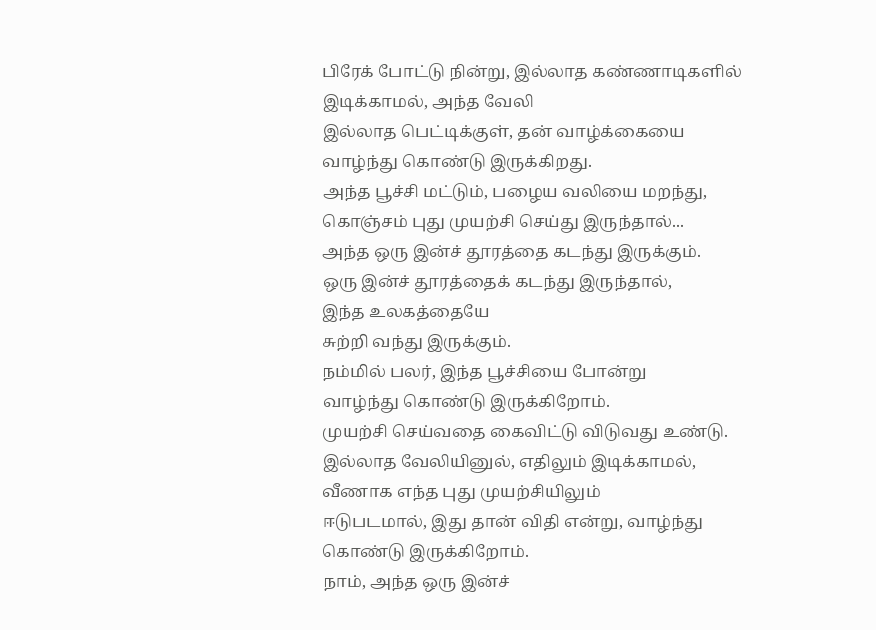பிரேக் போட்டு நின்று, இல்லாத கண்ணாடிகளில்
இடிக்காமல், அந்த வேலி
இல்லாத பெட்டிக்குள், தன் வாழ்க்கையை
வாழ்ந்து கொண்டு இருக்கிறது.
அந்த பூச்சி மட்டும், பழைய வலியை மறந்து,
கொஞ்சம் புது முயற்சி செய்து இருந்தால்...
அந்த ஒரு இன்ச் தூரத்தை கடந்து இருக்கும்.
ஒரு இன்ச் தூரத்தைக் கடந்து இருந்தால்,
இந்த உலகத்தையே
சுற்றி வந்து இருக்கும்.
நம்மில் பலர், இந்த பூச்சியை போன்று
வாழ்ந்து கொண்டு இருக்கிறோம்.
முயற்சி செய்வதை கைவிட்டு விடுவது உண்டு.
இல்லாத வேலியினுல், எதிலும் இடிக்காமல்,
வீணாக எந்த புது முயற்சியிலும்
ஈடுபடமால், இது தான் விதி என்று, வாழ்ந்து
கொண்டு இருக்கிறோம்.
நாம், அந்த ஒரு இன்ச்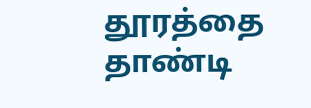தூரத்தை தாண்டி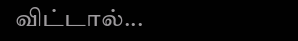விட்டால்...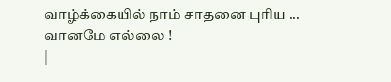வாழ்க்கையில் நாம் சாதனை புரிய ...
வானமே எல்லை !
|